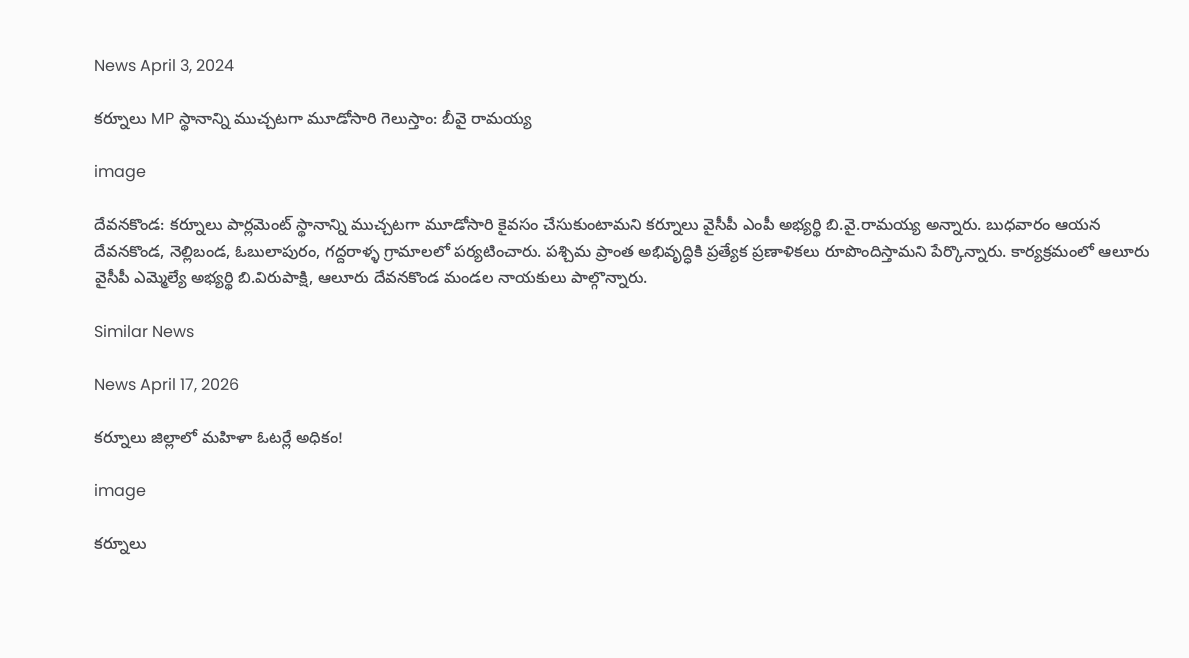News April 3, 2024

కర్నూలు MP స్థానాన్ని ముచ్చటగా మూడోసారి గెలుస్తాం: బీవై రామయ్య

image

దేవనకొండ: కర్నూలు పార్లమెంట్ స్థానాన్ని ముచ్చటగా మూడోసారి కైవసం చేసుకుంటామని కర్నూలు వైసీపీ ఎంపీ అభ్యర్థి బి.వై.రామయ్య అన్నారు. బుధవారం ఆయన దేవనకొండ, నెల్లిబండ, ఓబులాపురం, గద్దరాళ్ళ గ్రామాలలో పర్యటించారు. పశ్చిమ ప్రాంత అభివృద్ధికి ప్రత్యేక ప్రణాళికలు రూపొందిస్తామని పేర్కొన్నారు. కార్యక్రమంలో ఆలూరు వైసీపీ ఎమ్మెల్యే అభ్యర్థి బి.విరుపాక్షి, ఆలూరు దేవనకొండ మండల నాయకులు పాల్గొన్నారు.

Similar News

News April 17, 2026

కర్నూలు జిల్లాలో మహిళా ఓటర్లే అధికం!

image

కర్నూలు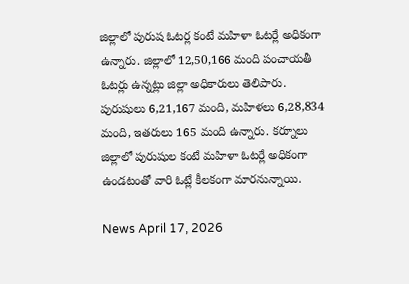జిల్లాలో పురుష ఓటర్ల కంటే మహిళా ఓటర్లే అధికంగా ఉన్నారు. జిల్లాలో 12,50,166 మంది పంచాయతీ ఓటర్లు ఉన్నట్లు జిల్లా అధికారులు తెలిపారు. పురుషులు 6,21,167 మంది, మహిళలు 6,28,834 మంది, ఇతరులు 165 మంది ఉన్నారు. కర్నూలు జిల్లాలో పురుషుల కంటే మహిళా ఓటర్లే అధికంగా ఉండటంతో వారి ఓట్లే కీలకంగా మారనున్నాయి.

News April 17, 2026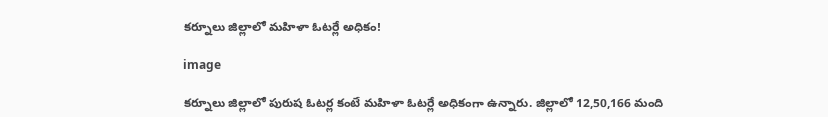కర్నూలు జిల్లాలో మహిళా ఓటర్లే అధికం!

image

కర్నూలు జిల్లాలో పురుష ఓటర్ల కంటే మహిళా ఓటర్లే అధికంగా ఉన్నారు. జిల్లాలో 12,50,166 మంది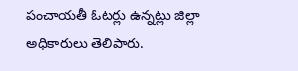పంచాయతీ ఓటర్లు ఉన్నట్లు జిల్లా అధికారులు తెలిపారు.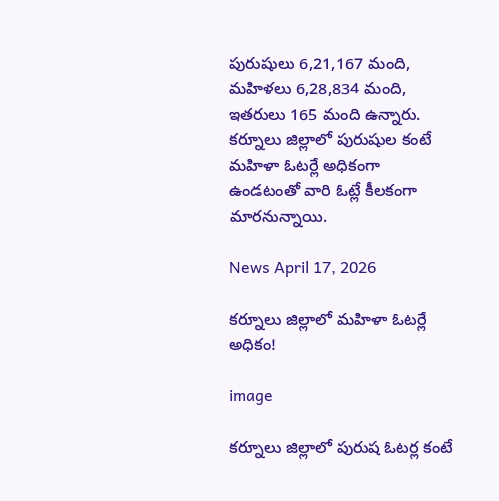పురుషులు 6,21,167 మంది, మహిళలు 6,28,834 మంది, ఇతరులు 165 మంది ఉన్నారు. కర్నూలు జిల్లాలో పురుషుల కంటే మహిళా ఓటర్లే అధికంగా ఉండటంతో వారి ఓట్లే కీలకంగా మారనున్నాయి.

News April 17, 2026

కర్నూలు జిల్లాలో మహిళా ఓటర్లే అధికం!

image

కర్నూలు జిల్లాలో పురుష ఓటర్ల కంటే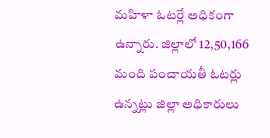మహిళా ఓటర్లే అధికంగా ఉన్నారు. జిల్లాలో 12,50,166 మంది పంచాయతీ ఓటర్లు ఉన్నట్లు జిల్లా అధికారులు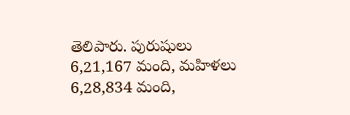తెలిపారు. పురుషులు 6,21,167 మంది, మహిళలు 6,28,834 మంది,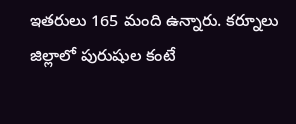ఇతరులు 165 మంది ఉన్నారు. కర్నూలు జిల్లాలో పురుషుల కంటే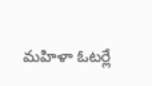మహిళా ఓటర్లే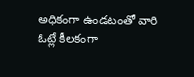అధికంగా ఉండటంతో వారి ఓట్లే కీలకంగా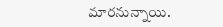మారనున్నాయి.